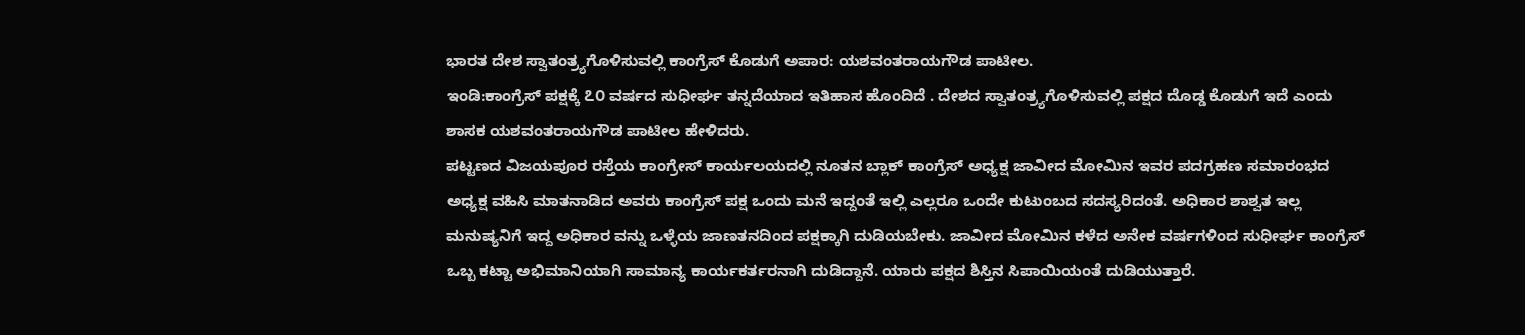ಭಾರತ ದೇಶ ಸ್ವಾತಂತ್ರ‍್ಯಗೊಳಿಸುವಲ್ಲಿ ಕಾಂಗ್ರೆಸ್ ಕೊಡುಗೆ ಅಪಾರ: ಯಶವಂತರಾಯಗೌಡ ಪಾಟೀಲ.
ಇಂಡಿ:ಕಾಂಗ್ರೆಸ್ ಪಕ್ಷಕ್ಕೆ ೭೦ ವರ್ಷದ ಸುಧೀರ್ಘ ತನ್ನದೆಯಾದ ಇತಿಹಾಸ ಹೊಂದಿದೆ . ದೇಶದ ಸ್ವಾತಂತ್ರ‍್ಯಗೊಳಿಸುವಲ್ಲಿ ಪಕ್ಷದ ದೊಡ್ಡ ಕೊಡುಗೆ ಇದೆ ಎಂದು ಶಾಸಕ ಯಶವಂತರಾಯಗೌಡ ಪಾಟೀಲ ಹೇಳಿದರು.
ಪಟ್ಟಣದ ವಿಜಯಪೂರ ರಸ್ತೆಯ ಕಾಂಗ್ರೇಸ್ ಕಾರ್ಯಲಯದಲ್ಲಿ ನೂತನ ಬ್ಲಾಕ್ ಕಾಂಗ್ರೆಸ್ ಅಧ್ಯಕ್ಷ ಜಾವೀದ ಮೋಮಿನ ಇವರ ಪದಗ್ರಹಣ ಸಮಾರಂಭದ ಅಧ್ಯಕ್ಷ ವಹಿಸಿ ಮಾತನಾಡಿದ ಅವರು ಕಾಂಗ್ರೆಸ್ ಪಕ್ಷ ಒಂದು ಮನೆ ಇದ್ದಂತೆ ಇಲ್ಲಿ ಎಲ್ಲರೂ ಒಂದೇ ಕುಟುಂಬದ ಸದಸ್ಯರಿದಂತೆ. ಅಧಿಕಾರ ಶಾಶ್ವತ ಇಲ್ಲ ಮನುಷ್ಯನಿಗೆ ಇದ್ದ ಅಧಿಕಾರ ವನ್ನು ಒಳ್ಳೆಯ ಜಾಣತನದಿಂದ ಪಕ್ಷಕ್ಕಾಗಿ ದುಡಿಯಬೇಕು. ಜಾವೀದ ಮೋಮಿನ ಕಳೆದ ಅನೇಕ ವರ್ಷಗಳಿಂದ ಸುಧೀರ್ಘ ಕಾಂಗ್ರೆಸ್ ಒಬ್ಬ ಕಟ್ಟಾ ಅಭಿಮಾನಿಯಾಗಿ ಸಾಮಾನ್ಯ ಕಾರ್ಯಕರ್ತರನಾಗಿ ದುಡಿದ್ದಾನೆ. ಯಾರು ಪಕ್ಷದ ಶಿಸ್ತಿನ ಸಿಪಾಯಿಯಂತೆ ದುಡಿಯುತ್ತಾರೆ.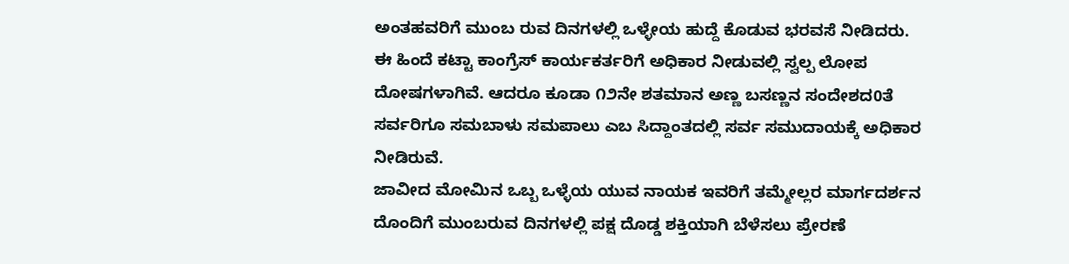ಅಂತಹವರಿಗೆ ಮುಂಬ ರುವ ದಿನಗಳಲ್ಲಿ ಒಳ್ಳೇಯ ಹುದ್ದೆ ಕೊಡುವ ಭರವಸೆ ನೀಡಿದರು.
ಈ ಹಿಂದೆ ಕಟ್ಟಾ ಕಾಂಗ್ರೆಸ್ ಕಾರ್ಯಕರ್ತರಿಗೆ ಅಧಿಕಾರ ನೀಡುವಲ್ಲಿ ಸ್ವಲ್ಪ ಲೋಪ ದೋಷಗಳಾಗಿವೆ. ಆದರೂ ಕೂಡಾ ೧೨ನೇ ಶತಮಾನ ಅಣ್ಣ ಬಸಣ್ಣನ ಸಂದೇಶದ0ತೆ ಸರ್ವರಿಗೂ ಸಮಬಾಳು ಸಮಪಾಲು ಎಬ ಸಿದ್ದಾಂತದಲ್ಲಿ ಸರ್ವ ಸಮುದಾಯಕ್ಕೆ ಅಧಿಕಾರ ನೀಡಿರುವೆ.
ಜಾವೀದ ಮೋಮಿನ ಒಬ್ಬ ಒಳ್ಳೆಯ ಯುವ ನಾಯಕ ಇವರಿಗೆ ತಮ್ಮೇಲ್ಲರ ಮಾರ್ಗದರ್ಶನ ದೊಂದಿಗೆ ಮುಂಬರುವ ದಿನಗಳಲ್ಲಿ ಪಕ್ಷ ದೊಡ್ಡ ಶಕ್ತಿಯಾಗಿ ಬೆಳೆಸಲು ಪ್ರೇರಣೆ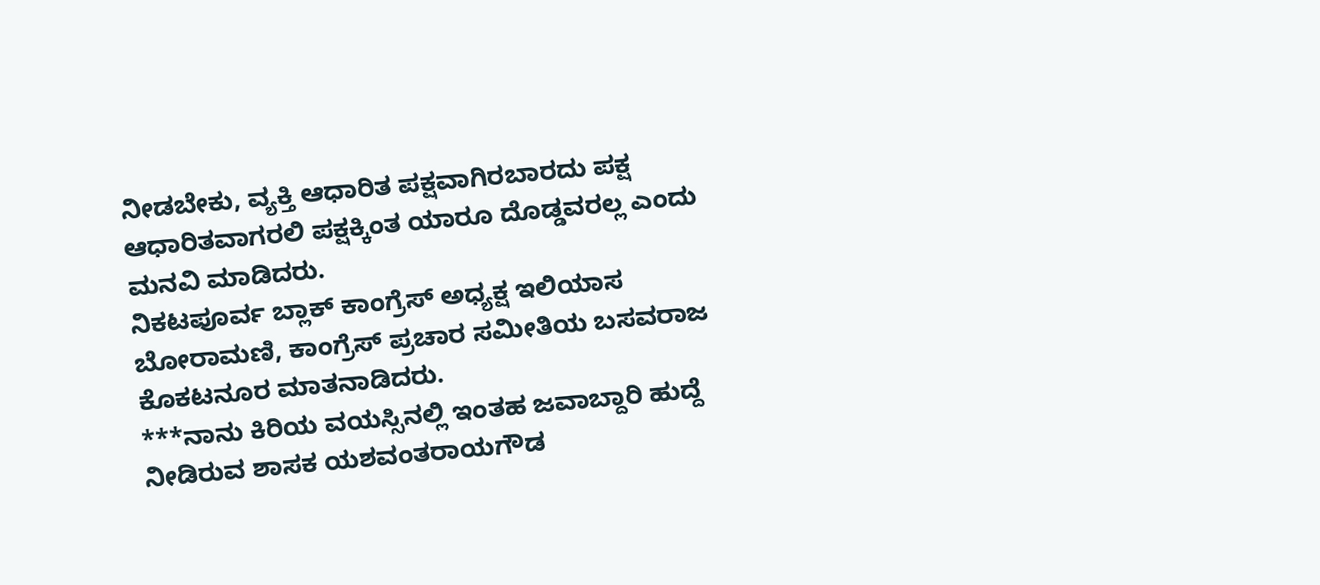ನೀಡಬೇಕು, ವ್ಯಕ್ತಿ ಆಧಾರಿತ ಪಕ್ಷವಾಗಿರಬಾರದು ಪಕ್ಷ ಆಧಾರಿತವಾಗರಲಿ ಪಕ್ಷಕ್ಕಿಂತ ಯಾರೂ ದೊಡ್ಡವರಲ್ಲ ಎಂದು ಮನವಿ ಮಾಡಿದರು.
ನಿಕಟಪೂರ್ವ ಬ್ಲಾಕ್ ಕಾಂಗ್ರೆಸ್ ಅಧ್ಯಕ್ಷ ಇಲಿಯಾಸ ಬೋರಾಮಣಿ, ಕಾಂಗ್ರೆಸ್ ಪ್ರಚಾರ ಸಮೀತಿಯ ಬಸವರಾಜ ಕೊಕಟನೂರ ಮಾತನಾಡಿದರು.
***ನಾನು ಕಿರಿಯ ವಯಸ್ಸಿನಲ್ಲಿ ಇಂತಹ ಜವಾಬ್ದಾರಿ ಹುದ್ದೆ ನೀಡಿರುವ ಶಾಸಕ ಯಶವಂತರಾಯಗೌಡ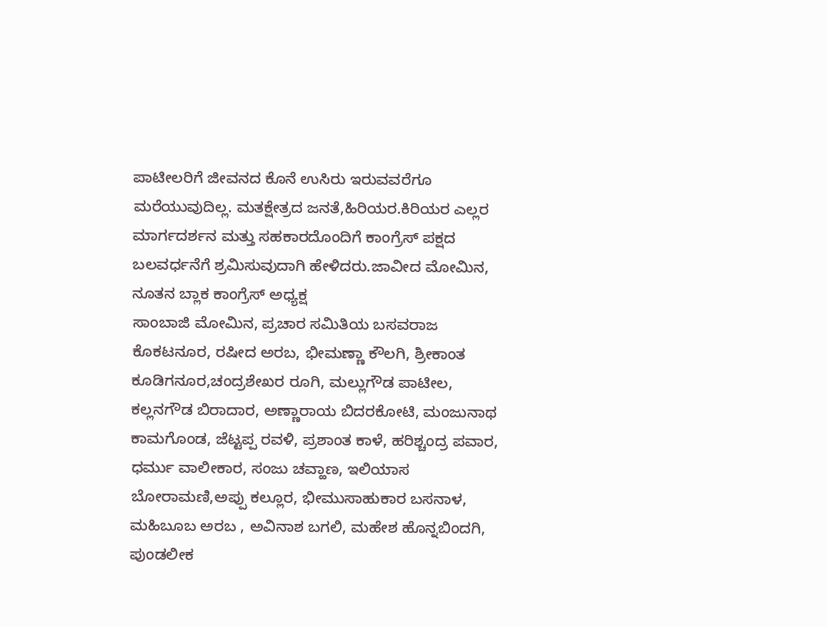ಪಾಟೀಲರಿಗೆ ಜೀವನದ ಕೊನೆ ಉಸಿರು ಇರುವವರೆಗೂ ಮರೆಯುವುದಿಲ್ಲ. ಮತಕ್ಷೇತ್ರದ ಜನತೆ,ಹಿರಿಯರ.ಕಿರಿಯರ ಎಲ್ಲರ ಮಾರ್ಗದರ್ಶನ ಮತ್ತು ಸಹಕಾರದೊಂದಿಗೆ ಕಾಂಗ್ರೆಸ್ ಪಕ್ಷದ ಬಲವರ್ಧನೆಗೆ ಶ್ರಮಿಸುವುದಾಗಿ ಹೇಳಿದರು.ಜಾವೀದ ಮೋಮಿನ, ನೂತನ ಬ್ಲಾಕ ಕಾಂಗ್ರೆಸ್ ಅಧ್ಯಕ್ಷ
ಸಾಂಬಾಜಿ ಮೋಮಿನ, ಪ್ರಚಾರ ಸಮಿತಿಯ ಬಸವರಾಜ ಕೊಕಟನೂರ, ರಷೀದ ಅರಬ, ಭೀಮಣ್ಣಾ ಕೌಲಗಿ, ಶ್ರೀಕಾಂತ ಕೂಡಿಗನೂರ,ಚಂದ್ರಶೇಖರ ರೂಗಿ, ಮಲ್ಲುಗೌಡ ಪಾಟೀಲ, ಕಲ್ಲನಗೌಡ ಬಿರಾದಾರ, ಅಣ್ಣಾರಾಯ ಬಿದರಕೋಟಿ, ಮಂಜುನಾಥ ಕಾಮಗೊಂಡ, ಜೆಟ್ಟಪ್ಪ ರವಳಿ, ಪ್ರಶಾಂತ ಕಾಳೆ, ಹರಿಶ್ಚಂದ್ರ ಪವಾರ, ಧರ್ಮು ವಾಲೀಕಾರ, ಸಂಜು ಚವ್ಹಾಣ, ಇಲಿಯಾಸ ಬೋರಾಮಣಿ,ಅಪ್ಪು ಕಲ್ಲೂರ, ಭೀಮುಸಾಹುಕಾರ ಬಸನಾಳ, ಮಹಿಬೂಬ ಅರಬ , ಅವಿನಾಶ ಬಗಲಿ, ಮಹೇಶ ಹೊನ್ನಬಿಂದಗಿ, ಪುಂಡಲೀಕ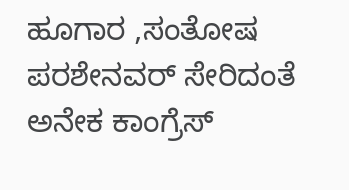ಹೂಗಾರ ,ಸಂತೋಷ ಪರಶೇನವರ್ ಸೇರಿದಂತೆ ಅನೇಕ ಕಾಂಗ್ರೆಸ್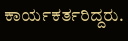ಕಾರ್ಯಕರ್ತರಿದ್ದರು.